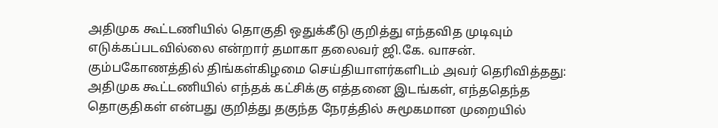அதிமுக கூட்டணியில் தொகுதி ஒதுக்கீடு குறித்து எந்தவித முடிவும் எடுக்கப்படவில்லை என்றார் தமாகா தலைவர் ஜி.கே. வாசன்.
கும்பகோணத்தில் திங்கள்கிழமை செய்தியாளர்களிடம் அவர் தெரிவித்தது:
அதிமுக கூட்டணியில் எந்தக் கட்சிக்கு எத்தனை இடங்கள், எந்ததெந்த தொகுதிகள் என்பது குறித்து தகுந்த நேரத்தில் சுமூகமான முறையில்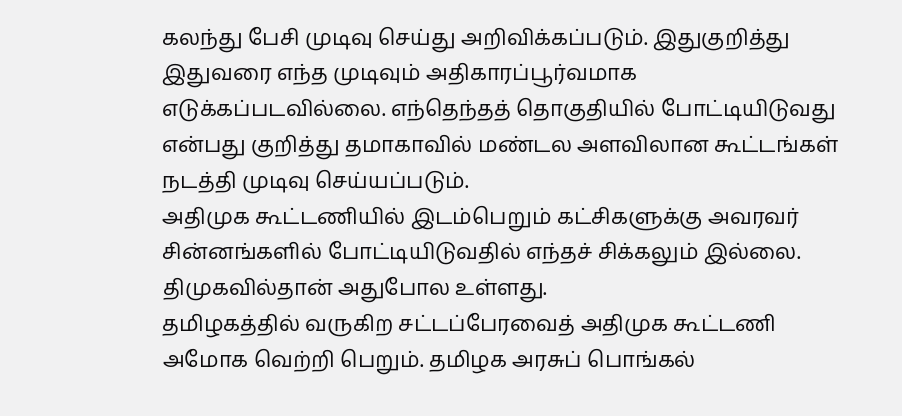கலந்து பேசி முடிவு செய்து அறிவிக்கப்படும். இதுகுறித்து இதுவரை எந்த முடிவும் அதிகாரப்பூர்வமாக எடுக்கப்படவில்லை. எந்தெந்தத் தொகுதியில் போட்டியிடுவது என்பது குறித்து தமாகாவில் மண்டல அளவிலான கூட்டங்கள் நடத்தி முடிவு செய்யப்படும்.
அதிமுக கூட்டணியில் இடம்பெறும் கட்சிகளுக்கு அவரவர் சின்னங்களில் போட்டியிடுவதில் எந்தச் சிக்கலும் இல்லை. திமுகவில்தான் அதுபோல உள்ளது.
தமிழகத்தில் வருகிற சட்டப்பேரவைத் அதிமுக கூட்டணி அமோக வெற்றி பெறும். தமிழக அரசுப் பொங்கல்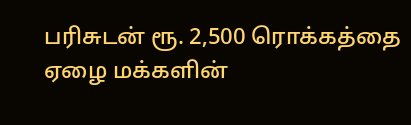பரிசுடன் ரூ. 2,500 ரொக்கத்தை ஏழை மக்களின்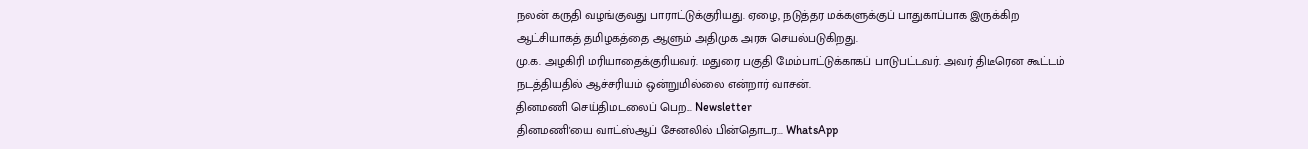நலன் கருதி வழங்குவது பாராட்டுக்குரியது. ஏழை, நடுத்தர மக்களுக்குப் பாதுகாப்பாக இருக்கிற ஆட்சியாகத் தமிழகத்தை ஆளும் அதிமுக அரசு செயல்படுகிறது.
மு.க. அழகிரி மரியாதைக்குரியவர். மதுரை பகுதி மேம்பாட்டுக்காகப் பாடுபட்டவர். அவர் திடீரென கூட்டம் நடத்தியதில் ஆச்சரியம் ஒன்றுமில்லை என்றார் வாசன்.
தினமணி செய்திமடலைப் பெற... Newsletter
தினமணி'யை வாட்ஸ்ஆப் சேனலில் பின்தொடர... WhatsApp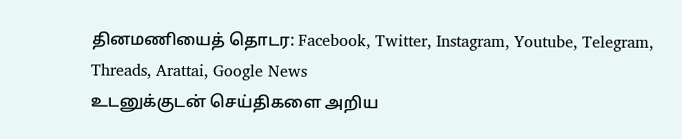தினமணியைத் தொடர: Facebook, Twitter, Instagram, Youtube, Telegram, Threads, Arattai, Google News
உடனுக்குடன் செய்திகளை அறிய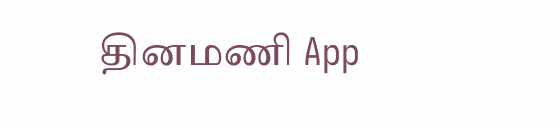தினமணி App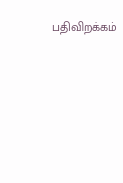பதிவிறக்கம்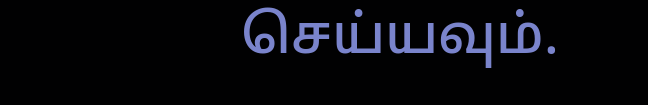செய்யவும்.